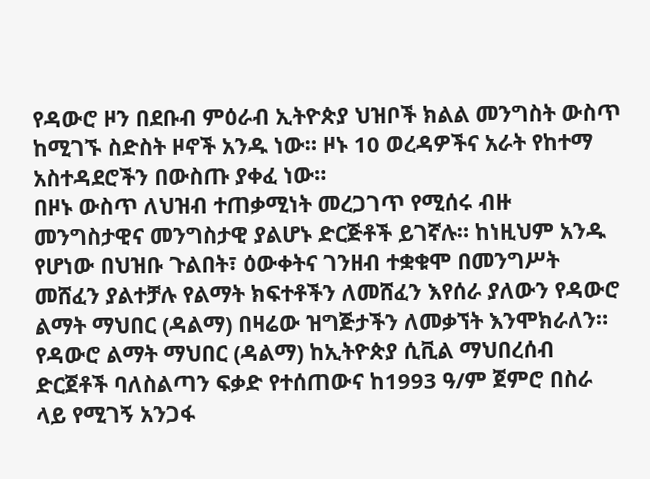የዳውሮ ዞን በደቡብ ምዕራብ ኢትዮጵያ ህዝቦች ክልል መንግስት ውስጥ ከሚገኙ ስድስት ዞኖች አንዱ ነው። ዞኑ 10 ወረዳዎችና አራት የከተማ አስተዳደሮችን በውስጡ ያቀፈ ነው።
በዞኑ ውስጥ ለህዝብ ተጠቃሚነት መረጋገጥ የሚሰሩ ብዙ መንግስታዊና መንግስታዊ ያልሆኑ ድርጅቶች ይገኛሉ። ከነዚህም አንዱ የሆነው በህዝቡ ጉልበት፣ ዕውቀትና ገንዘብ ተቋቁሞ በመንግሥት መሸፈን ያልተቻሉ የልማት ክፍተቶችን ለመሸፈን እየሰራ ያለውን የዳውሮ ልማት ማህበር (ዳልማ) በዛሬው ዝግጅታችን ለመቃኘት እንሞክራለን።
የዳውሮ ልማት ማህበር (ዳልማ) ከኢትዮጵያ ሲቪል ማህበረሰብ ድርጀቶች ባለስልጣን ፍቃድ የተሰጠውና ከ1993 ዓ/ም ጀምሮ በስራ ላይ የሚገኝ አንጋፋ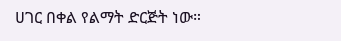ሀገር በቀል የልማት ድርጅት ነው።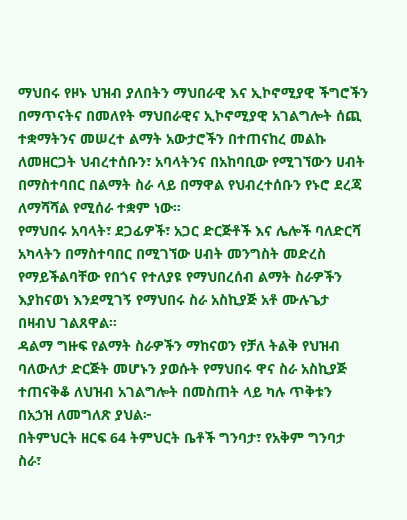ማህበሩ የዞኑ ህዝብ ያለበትን ማህበራዊ እና ኢኮኖሚያዊ ችግሮችን በማጥናትና በመለየት ማህበራዊና ኢኮኖሚያዊ አገልግሎት ሰጪ ተቋማትንና መሠረተ ልማት አውታሮችን በተጠናከረ መልኩ ለመዘርጋት ህብረተሰቡን፣ አባላትንና በአከባቢው የሚገኘውን ሀብት በማስተባበር በልማት ስራ ላይ በማዋል የህብረተሰቡን የኑሮ ደረጃ ለማሻሻል የሚሰራ ተቋም ነው።
የማህበሩ አባላት፣ ደጋፊዎች፣ አጋር ድርጅቶች እና ሌሎች ባለድርሻ አካላትን በማስተባበር በሚገኘው ሀብት መንግስት መድረስ የማይችልባቸው የበጎና የተለያዩ የማህበረሰብ ልማት ስራዎችን እያከናወነ እንደሚገኝ የማህበሩ ስራ አስኪያጅ አቶ ሙሉጌታ በዛብህ ገልጸዋል።
ዳልማ ግዙፍ የልማት ስራዎችን ማከናወን የቻለ ትልቅ የህዝብ ባለውለታ ድርጅት መሆኑን ያወሱት የማህበሩ ዋና ስራ አስኪያጅ ተጠናቅቆ ለህዝብ አገልግሎት በመስጠት ላይ ካሉ ጥቅቱን በአኃዝ ለመግለጽ ያህል፦
በትምህርት ዘርፍ 64 ትምህርት ቤቶች ግንባታ፣ የአቅም ግንባታ ስራ፣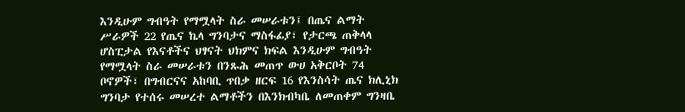እንዲሁም ግብዓት የማሟላት ስራ መሠራቱን፤ በጤና ልማት ሥራዎች 22 የጤና ኬላ ግንባታና ማስፋፊያ፣ የታርጫ ጠቅላላ ሆስፒታል የእናቶችና ህፃናት ህክምና ክፍል እንዲሁም ግብዓት የማሟላት ስራ መሠራቱን በንጹሕ መጠጥ ውሀ አቅርቦት 74 ቦኖዎች፣ በግብርናና አከባቢ ጥበቃ ዘርፍ 16 የእንስሳት ጤና ክሊኒክ ግንባታ የተሰሩ መሠረተ ልማቶችን በእንክብካቤ ለመጠቀም ግንዛቤ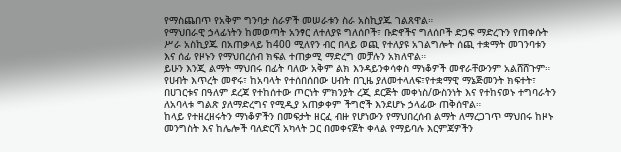የማስጨበጥ የአቅም ግንባታ ስራዎች መሠራቱን ስራ አስኪያጁ ገልጸዋል።
የማህበራዊ ኃላፊነትን ከመወጣት አንፃር ለተለያዩ ግለሰቦች፣ ቡድኖችና ግለሰቦች ድጋፍ ማድረጉን የጠቀሱት ሥራ አስኪያጁ በአጠቃላይ ከ400 ሚለየን ብር በላይ ወጪ የተለያዩ አገልግሎት ሰጪ ተቋማት መገንባቱን እና ሰፊ የዞኑን የማህበረሰብ ክፍል ተጠቃሚ ማድረግ መቻሉን አክለዋል።
ይሁን እንጂ ልማት ማህበሩ በፊት ባለው አቅም ልክ እንዳይንቀሳቀስ ማነቆዎች መኖራቸውንም አልሸሸጉም።
የሀብት እጥረት መኖሩ፣ ከአባላት የተሰበሰበው ሀብት በጊዜ ያለመተላለፍ፣የተቋማዊ ማኔጅመንት ክፍተት፣ በሀገርቱና በዓለም ደረጃ የተከሰተው ጦርነት ምክንያት ረጂ ደርጅት መቀነስ/ውስንነት እና የተከናወኑ ተግባራትን ለአባላቱ ግልጽ ያለማድረግና የሚዲያ አጠቃቀም ችግሮች እንደሆኑ ኃላፊው ጠቅሰዋል።
ከላይ የተዘረዘሩትን ማነቆዎችን በመፍታት ዘርፈ ብዙ የሆነውን የማህበረሰብ ልማት ለማረጋገጥ ማህበሩ ከዞኑ መንግስት እና ከሌሎች ባለድርሻ አካላት ጋር በመቀናጀት ቀላል የማይባሉ እርምጃዎችን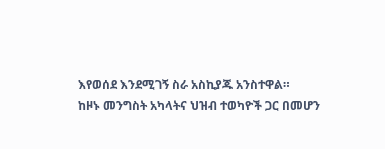እየወሰደ እንደሚገኝ ስራ አስኪያጁ አንስተዋል።
ከዞኑ መንግስት አካላትና ህዝብ ተወካዮች ጋር በመሆን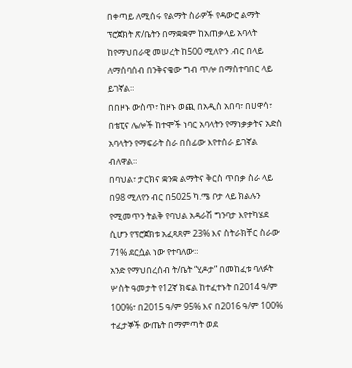በቀጣይ ለሚሰሩ የልማት ስራዎች የዳውሮ ልማት ፕሮጀክት ጽ/ቤትን በማቋቋም ከአጠቃላይ አባላት ከየማህበራዊ መሠረት ከ500 ሚለዮን .ብር በላይ ለማሰባሰብ በንቅናቄው ግብ ጥሎ በማስተባበር ላይ ይገኛል።
በበዞኑ ውስጥ፣ ከዞኑ ወጪ በአዲስ አበባ፣ በሀዋሳ፣ በቴፒና ሌሎች ከተሞች ነባር አባላትን የማነቃቃትና አድስ አባላትን የማፍራት ስራ በሰፊው እየተሰራ ይገኛል ብለዋል።
በባህል፣ ታርክና ቋንቋ ልማትና ቅርስ ጥበቃ ስራ ላይ በ98 ሚለየን ብር በ5025 ካ.ሜ ቦታ ላይ ክልሉን የሚመጥን ትልቅ የባህል አዳራሽ ግንባታ እየተካሄደ ሲሆን የፕሮጀክቱ አፈጻጸም 23% እና ስትራክቸር ስራው 71% ደርሷል ነው የተባለው።
አንድ የማህበረሰብ ት/ቤት “ሂዶታ” በመከፈቱ ባለፉት ሦስት ዓመታት የ12ኛ ክፍል ከተፈተኑት በ2014 ዓ/ም 100%፣ በ2015 ዓ/ም 95% እና በ2016 ዓ/ም 100% ተፈታኞች ውጤት በማምጣት ወደ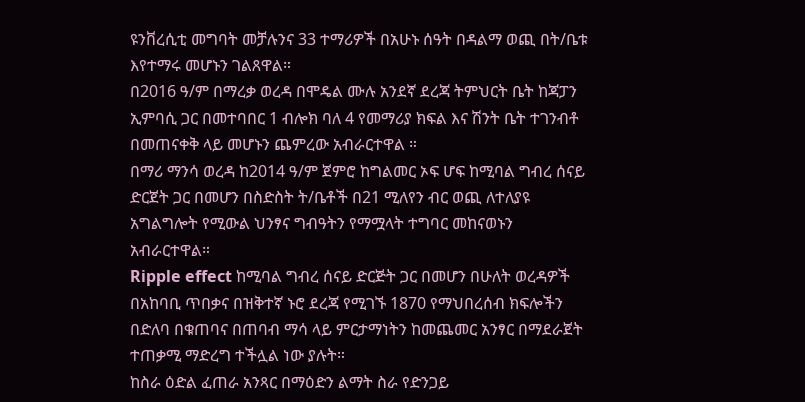ዩንቨረሲቲ መግባት መቻሉንና 33 ተማሪዎች በአሁኑ ሰዓት በዳልማ ወጪ በት/ቤቱ እየተማሩ መሆኑን ገልጸዋል።
በ2016 ዓ/ም በማረቃ ወረዳ በሞዴል ሙሉ አንደኛ ደረጃ ትምህርት ቤት ከጃፓን ኢምባሲ ጋር በመተባበር 1 ብሎክ ባለ 4 የመማሪያ ክፍል እና ሽንት ቤት ተገንብቶ በመጠናቀቅ ላይ መሆኑን ጨምረው አብራርተዋል ።
በማሪ ማንሳ ወረዳ ከ2014 ዓ/ም ጀምሮ ከግልመር ኦፍ ሆፍ ከሚባል ግብረ ሰናይ ድርጀት ጋር በመሆን በስድስት ት/ቤቶች በ21 ሚለየን ብር ወጪ ለተለያዩ አግልግሎት የሚውል ህንፃና ግብዓትን የማሟላት ተግባር መከናወኑን አብራርተዋል።
Ripple effect ከሚባል ግብረ ሰናይ ድርጅት ጋር በመሆን በሁለት ወረዳዎች በአከባቢ ጥበቃና በዝቅተኛ ኑሮ ደረጃ የሚገኙ 1870 የማህበረሰብ ክፍሎችን በድለባ በቁጠባና በጠባብ ማሳ ላይ ምርታማነትን ከመጨመር አንፃር በማደራጀት ተጠቃሚ ማድረግ ተችሏል ነው ያሉት።
ከስራ ዕድል ፈጠራ አንጻር በማዕድን ልማት ስራ የድንጋይ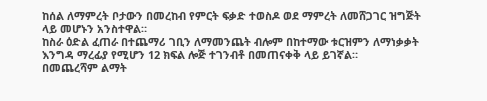ከሰል ለማምረት ቦታውን በመረከብ የምርት ፍቃድ ተወስዶ ወደ ማምረት ለመሸጋገር ዝግጅት ላይ መሆኑን አንስተዋል።
ከስራ ዕድል ፈጠራ በተጨማሪ ገቢን ለማመንጨት ብሎም በከተማው ቱርዝምን ለማነቃቃት እንግዳ ማረፊያ የሚሆን 12 ክፍል ሎጅ ተገንብቶ በመጠናቀቅ ላይ ይገኛል።
በመጨረሻም ልማት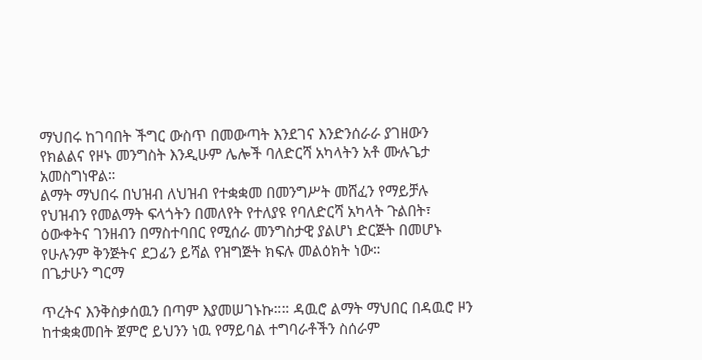ማህበሩ ከገባበት ችግር ውስጥ በመውጣት እንደገና እንድንሰራራ ያገዘውን የክልልና የዞኑ መንግስት እንዲሁም ሌሎች ባለድርሻ አካላትን አቶ ሙሉጌታ አመስግነዋል።
ልማት ማህበሩ በህዝብ ለህዝብ የተቋቋመ በመንግሥት መሸፈን የማይቻሉ የህዝብን የመልማት ፍላጎትን በመለየት የተለያዩ የባለድርሻ አካላት ጉልበት፣ ዕውቀትና ገንዘብን በማስተባበር የሚሰራ መንግስታዊ ያልሆነ ድርጅት በመሆኑ የሁሉንም ቅንጅትና ደጋፊን ይሻል የዝግጅት ክፍሉ መልዕክት ነው።
በጌታሁን ግርማ

ጥረትና እንቅስቃሰዉን በጣም እያመሠገኑኩ።። ዳዉሮ ልማት ማህበር በዳዉሮ ዞን ከተቋቋመበት ጀምሮ ይህንን ነዉ የማይባል ተግባራቶችን ስሰራም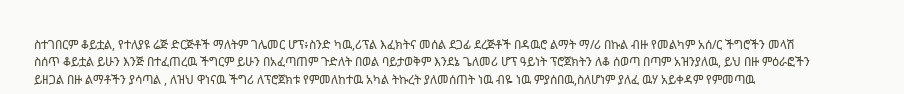ስተገበርም ቆይቷል, የተለያዩ ሬጅ ድርጅቶች ማለትም ገሌመር ሆፕ፥ስንድ ካዉ,ሪፕል እፈክትና መሰል ደጋፊ ደረጅቶች በዳዉሮ ልማት ማ/ሪ በኩል ብዙ የመልካም አሰ/ር ችግሮችን መላሽ ስሰጥ ቆይቷል ይሁን እንጅ በተፈጠረዉ ችግርም ይሁን በአፈጣጠም ጉድለት በወል ባይታወቅም እንደኔ ጌለመሪ ሆፕ ዓይነት ፕሮጀክትን ለቆ ሰወጣ በጣም አዝንያለዉ, ይህ በዙ ምዕራፎችን ይዘጋል በዙ ልማቶችን ያሳጣል , ለዝህ ዋነናዉ ችግሪ ለፕሮጀክቱ የምመለከተዉ አካል ትኩረት ያለመሰጠት ነዉ ብዬ ነዉ ምያሰበዉ,ስለሆነም ያለፈ ዉሃ አይቀዳም የምመጣዉ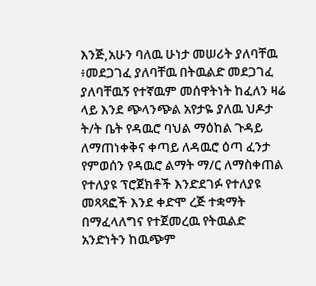እንጅ,አሁን ባለዉ ሁነታ መሠሪት ያለባቸዉ ፥መደጋገፈ ያለባቸዉ በትዉልድ መደጋገፈ ያለባቸዉኝ የተኛዉም መሰዋትነት ከፈለን ዛሬ ላይ እንደ ጭላንጭል አየታዬ ያለዉ ህዶታ ት/ት ቤት የዳዉሮ ባህል ማዕከል ጉዳይ ለማጠነቀቅና ቀጣይ ለዳዉሮ ዕጣ ፈንታ የምወሰን የዳዉሮ ልማት ማ/ር ለማስቀጠል የተለያዩ ፕሮጀክቶች እንድደገፉ የተለያዩ መጻጻፎች እንደ ቀድሞ ረጅ ተቋማት በማፈላለግና የተጀመረዉ የትዉልድ አንድነትን ከዉጭም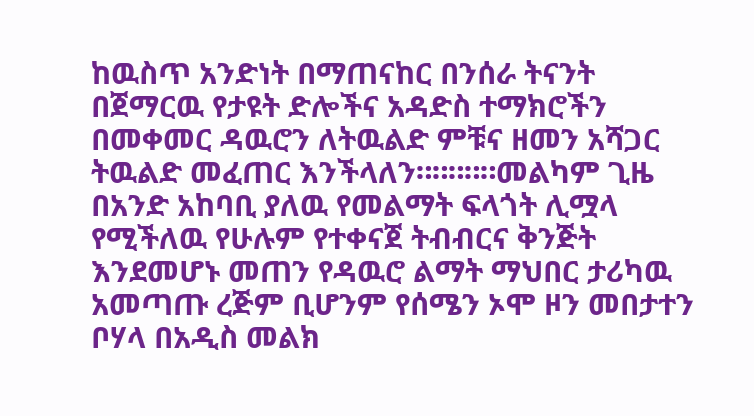ከዉስጥ አንድነት በማጠናከር በንሰራ ትናንት በጀማርዉ የታዩት ድሎችና አዳድስ ተማክሮችን በመቀመር ዳዉሮን ለትዉልድ ምቹና ዘመን አሻጋር ትዉልድ መፈጠር እንችላለን።።።።።መልካም ጊዜ
በአንድ አከባቢ ያለዉ የመልማት ፍላጎት ሊሟላ የሚችለዉ የሁሉም የተቀናጀ ትብብርና ቅንጅት እንደመሆኑ መጠን የዳዉሮ ልማት ማህበር ታሪካዉ አመጣጡ ረጅም ቢሆንም የሰሜን ኦሞ ዞን መበታተን ቦሃላ በአዲስ መልክ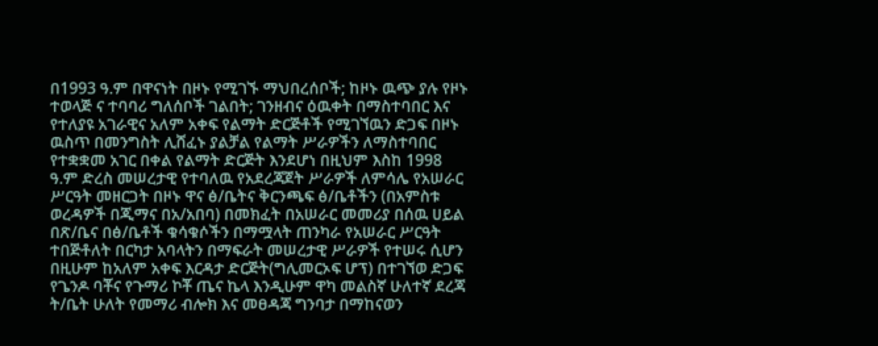በ1993 ዓ.ም በዋናነት በዞኑ የሚገኙ ማህበረሰቦች; ከዞኑ ዉጭ ያሉ የዞኑ ተወላጅ ና ተባባሪ ግለሰቦች ገልበት; ገንዘብና ዕዉቀት በማስተባበር እና የተለያዩ አገራዊና አለም አቀፍ የልማት ድርጅቶች የሚገኘዉን ድጋፍ በዞኑ ዉስጥ በመንግስት ሊሸፈኑ ያልቻል የልማት ሥራዎችን ለማስተባበር የተቋቋመ አገር በቀል የልማት ድርጅት እንደሆነ በዚህም እስከ 1998 ዓ.ም ድረስ መሠረታዊ የተባለዉ የአደረጃጀት ሥራዎች ለምሳሌ የአሠራር ሥርዓት መዘርጋት በዞኑ ዋና ፅ/ቤትና ቅርንጫፍ ፅ/ቤቶችን (በአምስቱ ወረዳዎች በጂማና በአ/አበባ) በመክፈት በአሠራር መመሪያ በሰዉ ሀይል በጽ/ቤና በፅ/ቤቶች ቁሳቁሶችን በማሟላት ጠንካራ የአሠራር ሥርዓት ተበጅቶለት በርካታ አባላትን በማፍራት መሠረታዊ ሥራዎች የተሠሩ ሲሆን በዚሁም ከአለም አቀፍ እርዳታ ድርጅት(ግሊመርኦፍ ሆፕ) በተገኘወ ድጋፍ የጌንዶ ባቾና የጉማሪ ኮቾ ጤና ኬላ እንዲሁም ዋካ መልስኛ ሁለተኛ ደረጃ ት/ቤት ሁለት የመማሪ ብሎክ እና መፀዳጃ ግንባታ በማከናወን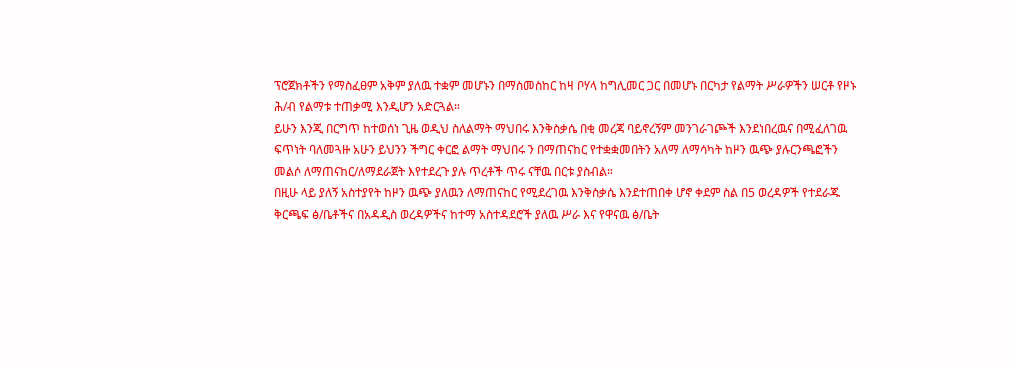ፕሮጀክቶችን የማስፈፀም አቅም ያለዉ ተቋም መሆኑን በማስመስከር ከዛ ቦሃላ ከግሊመር ጋር በመሆኑ በርካታ የልማት ሥራዎችን ሠርቶ የዞኑ ሕ/ብ የልማቱ ተጠቃሚ እንዲሆን አድርጓል።
ይሁን እንጂ በርግጥ ከተወሰነ ጊዜ ወዲህ ስለልማት ማህበሩ እንቅስቃሴ በቂ መረጃ ባይኖረኝም መንገራገጮች እንደነበረዉና በሚፈለገዉ ፍጥነት ባለመጓዙ አሁን ይህንን ችግር ቀርፎ ልማት ማህበሩ ን በማጠናከር የተቋቋመበትን አለማ ለማሳካት ከዞን ዉጭ ያሉርንጫፎችን መልሶ ለማጠናከር/ለማደራጀት እየተደረጉ ያሉ ጥረቶች ጥሩ ናቸዉ በርቱ ያስብል።
በዚሁ ላይ ያለኝ አስተያየት ከዞን ዉጭ ያለዉን ለማጠናከር የሚደረገዉ እንቅስቃሴ እንደተጠበቀ ሆኖ ቀደም ስል በ5 ወረዳዎች የተደራጁ ቅርጫፍ ፅ/ቤቶችና በአዳዲስ ወረዳዎችና ከተማ አስተዳደሮች ያለዉ ሥራ እና የዋናዉ ፅ/ቤት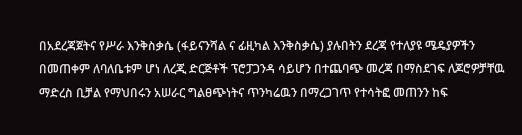በአደረጃጀትና የሥራ እንቅስቃሴ (ፋይናንሻል ና ፊዚካል እንቅስቃሴ) ያሉበትን ደረጃ የተለያዩ ሜዴያዎችን በመጠቀም ለባለቤቱም ሆነ ለረጂ ድርጅቶች ፕሮፓጋንዳ ሳይሆን በተጨባጭ መረጃ በማስደገፍ ለጆሮዎቻቸዉ ማድረስ ቢቻል የማህበሩን አሠራር ግልፀጭነትና ጥንካሬዉን በማረጋገጥ የተሳትፎ መጠንን ከፍ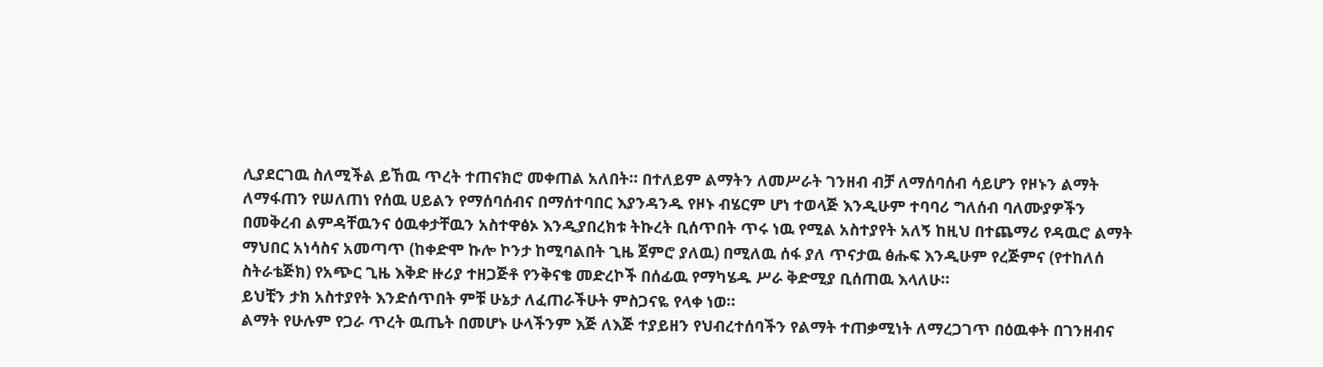ሊያደርገዉ ስለሚችል ይኸዉ ጥረት ተጠናክሮ መቀጠል አለበት። በተለይም ልማትን ለመሥራት ገንዘብ ብቻ ለማሰባሰብ ሳይሆን የዞኑን ልማት ለማፋጠን የሠለጠነ የሰዉ ሀይልን የማሰባሰብና በማሰተባበር እያንዳንዱ የዞኑ ብሄርም ሆነ ተወላጅ እንዲሁም ተባባሪ ግለሰብ ባለሙያዎችን በመቅረብ ልምዳቸዉንና ዕዉቀታቸዉን አስተዋፅኦ እንዲያበረክቱ ትኩረት ቢሰጥበት ጥሩ ነዉ የሚል አስተያየት አለኝ ከዚህ በተጨማሪ የዳዉሮ ልማት ማህበር አነሳስና አመጣጥ (ከቀድሞ ኩሎ ኮንታ ከሚባልበት ጊዜ ጀምሮ ያለዉ) በሚለዉ ሰፋ ያለ ጥናታዉ ፅሑፍ እንዲሁም የረጅምና (የተከለሰ ስትራቴጅክ) የአጭር ጊዜ እቅድ ዙሪያ ተዘጋጅቶ የንቅናቄ መድረኮች በሰፊዉ የማካሄዱ ሥራ ቅድሚያ ቢሰጠዉ እላለሁ።
ይህቺን ታክ አስተያየት እንድሰጥበት ምቹ ሁኔታ ለፈጠራችሁት ምስጋናዬ የላቀ ነወ።
ልማት የሁሉም የጋራ ጥረት ዉጤት በመሆኑ ሁላችንም እጅ ለእጅ ተያይዘን የህብረተሰባችን የልማት ተጠቃሚነት ለማረጋገጥ በዕዉቀት በገንዘብና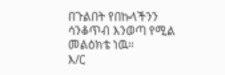በጉልበት የበኩላችንን ሳንቆጥብ እንወጣ የሚል መልዕክቴ ነዉ።
እ/ር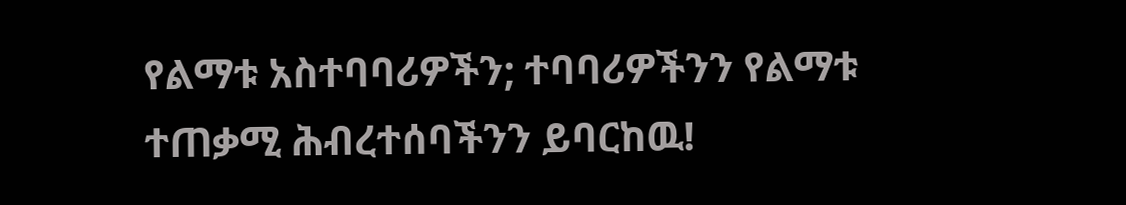የልማቱ አስተባባሪዎችን; ተባባሪዎችንን የልማቱ ተጠቃሚ ሕብረተሰባችንን ይባርከዉ!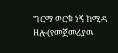ግርማ ወርቁ ነኝ ከሚዳ ዘሎ(የመጀመሪያዉ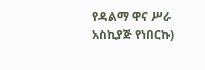የዳልማ ዋና ሥራ አስኪያጅ የነበርኩ)